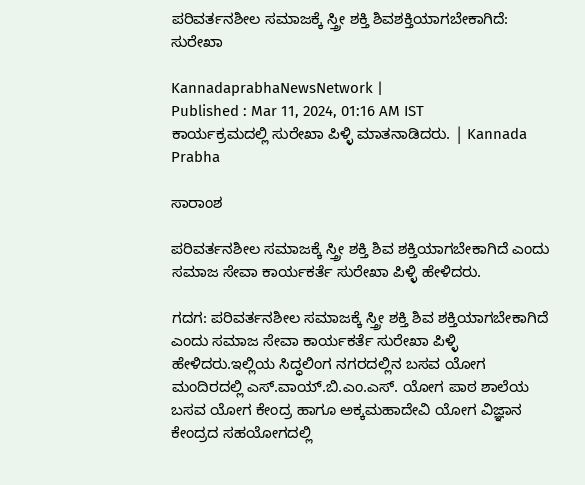ಪರಿವರ್ತನಶೀಲ ಸಮಾಜಕ್ಕೆ ಸ್ತ್ರೀ ಶಕ್ತಿ ಶಿವಶಕ್ತಿಯಾಗಬೇಕಾಗಿದೆ: ಸುರೇಖಾ

KannadaprabhaNewsNetwork |
Published : Mar 11, 2024, 01:16 AM IST
ಕಾರ್ಯಕ್ರಮದಲ್ಲಿ ಸುರೇಖಾ ಪಿಳ್ಳಿ ಮಾತನಾಡಿದರು. | Kannada Prabha

ಸಾರಾಂಶ

ಪರಿವರ್ತನಶೀಲ ಸಮಾಜಕ್ಕೆ ಸ್ತ್ರೀ ಶಕ್ತಿ ಶಿವ ಶಕ್ತಿಯಾಗಬೇಕಾಗಿದೆ ಎಂದು ಸಮಾಜ ಸೇವಾ ಕಾರ್ಯಕರ್ತೆ ಸುರೇಖಾ ಪಿಳ್ಳಿ ಹೇಳಿದರು.

ಗದಗ: ಪರಿವರ್ತನಶೀಲ ಸಮಾಜಕ್ಕೆ ಸ್ತ್ರೀ ಶಕ್ತಿ ಶಿವ ಶಕ್ತಿಯಾಗಬೇಕಾಗಿದೆ ಎಂದು ಸಮಾಜ ಸೇವಾ ಕಾರ್ಯಕರ್ತೆ ಸುರೇಖಾ ಪಿಳ್ಳಿ ಹೇಳಿದರು.ಇಲ್ಲಿಯ ಸಿದ್ಧಲಿಂಗ ನಗರದಲ್ಲಿನ ಬಸವ ಯೋಗ ಮಂದಿರದಲ್ಲಿ ಎಸ್.ವಾಯ್.ಬಿ.ಎಂ.ಎಸ್. ಯೋಗ ಪಾಠ ಶಾಲೆಯ ಬಸವ ಯೋಗ ಕೇಂದ್ರ ಹಾಗೂ ಅಕ್ಕಮಹಾದೇವಿ ಯೋಗ ವಿಜ್ಞಾನ ಕೇಂದ್ರದ ಸಹಯೋಗದಲ್ಲಿ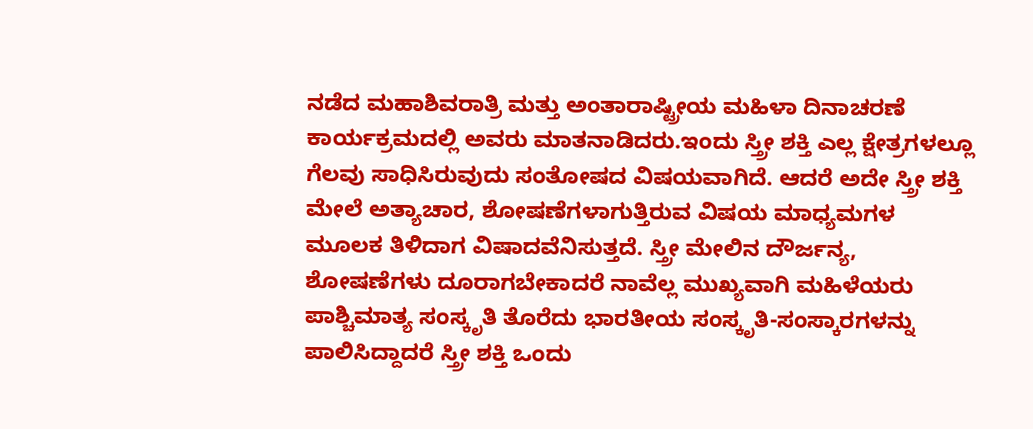ನಡೆದ ಮಹಾಶಿವರಾತ್ರಿ ಮತ್ತು ಅಂತಾರಾಷ್ಟ್ರೀಯ ಮಹಿಳಾ ದಿನಾಚರಣೆ ಕಾರ್ಯಕ್ರಮದಲ್ಲಿ ಅವರು ಮಾತನಾಡಿದರು.ಇಂದು ಸ್ತ್ರೀ ಶಕ್ತಿ ಎಲ್ಲ ಕ್ಷೇತ್ರಗಳಲ್ಲೂ ಗೆಲವು ಸಾಧಿಸಿರುವುದು ಸಂತೋಷದ ವಿಷಯವಾಗಿದೆ. ಆದರೆ ಅದೇ ಸ್ತ್ರೀ ಶಕ್ತಿ ಮೇಲೆ ಅತ್ಯಾಚಾರ, ಶೋಷಣೆಗಳಾಗುತ್ತಿರುವ ವಿಷಯ ಮಾಧ್ಯಮಗಳ ಮೂಲಕ ತಿಳಿದಾಗ ವಿಷಾದವೆನಿಸುತ್ತದೆ. ಸ್ತ್ರೀ ಮೇಲಿನ ದೌರ್ಜನ್ಯ, ಶೋಷಣೆಗಳು ದೂರಾಗಬೇಕಾದರೆ ನಾವೆಲ್ಲ ಮುಖ್ಯವಾಗಿ ಮಹಿಳೆಯರು ಪಾಶ್ಚಿಮಾತ್ಯ ಸಂಸ್ಕೃತಿ ತೊರೆದು ಭಾರತೀಯ ಸಂಸ್ಕೃತಿ-ಸಂಸ್ಕಾರಗಳನ್ನು ಪಾಲಿಸಿದ್ದಾದರೆ ಸ್ತ್ರೀ ಶಕ್ತಿ ಒಂದು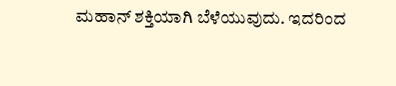ಮಹಾನ್ ಶಕ್ತಿಯಾಗಿ ಬೆಳೆಯುವುದು. ಇದರಿಂದ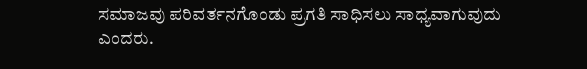ಸಮಾಜವು ಪರಿವರ್ತನಗೊಂಡು ಪ್ರಗತಿ ಸಾಧಿಸಲು ಸಾಧ್ಯವಾಗುವುದು ಎಂದರು.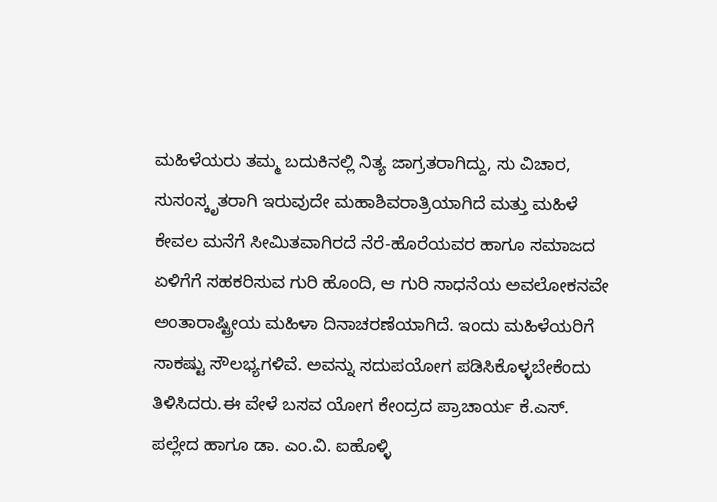ಮಹಿಳೆಯರು ತಮ್ಮ ಬದುಕಿನಲ್ಲಿ ನಿತ್ಯ ಜಾಗ್ರತರಾಗಿದ್ದು, ಸು ವಿಚಾರ, ಸುಸಂಸ್ಕೃತರಾಗಿ ಇರುವುದೇ ಮಹಾಶಿವರಾತ್ರಿಯಾಗಿದೆ ಮತ್ತು ಮಹಿಳೆ ಕೇವಲ ಮನೆಗೆ ಸೀಮಿತವಾಗಿರದೆ ನೆರೆ-ಹೊರೆಯವರ ಹಾಗೂ ಸಮಾಜದ ಏಳಿಗೆಗೆ ಸಹಕರಿಸುವ ಗುರಿ ಹೊಂದಿ, ಆ ಗುರಿ ಸಾಧನೆಯ ಅವಲೋಕನವೇ ಅಂತಾರಾಷ್ಟ್ರೀಯ ಮಹಿಳಾ ದಿನಾಚರಣೆಯಾಗಿದೆ. ಇಂದು ಮಹಿಳೆಯರಿಗೆ ಸಾಕಷ್ಟು ಸೌಲಭ್ಯಗಳಿವೆ. ಅವನ್ನು ಸದುಪಯೋಗ ಪಡಿಸಿಕೊಳ್ಳಬೇಕೆಂದು ತಿಳಿಸಿದರು.ಈ ವೇಳೆ ಬಸವ ಯೋಗ ಕೇಂದ್ರದ ಪ್ರಾಚಾರ್ಯ ಕೆ.ಎಸ್. ಪಲ್ಲೇದ ಹಾಗೂ ಡಾ. ಎಂ.ವಿ. ಐಹೊಳ್ಳಿ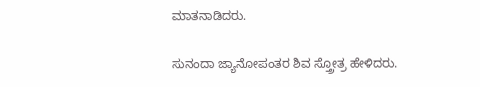ಮಾತನಾಡಿದರು.

ಸುನಂದಾ ಜ್ಯಾನೋಪಂತರ ಶಿವ ಸ್ತ್ರೋತ್ರ ಹೇಳಿದರು.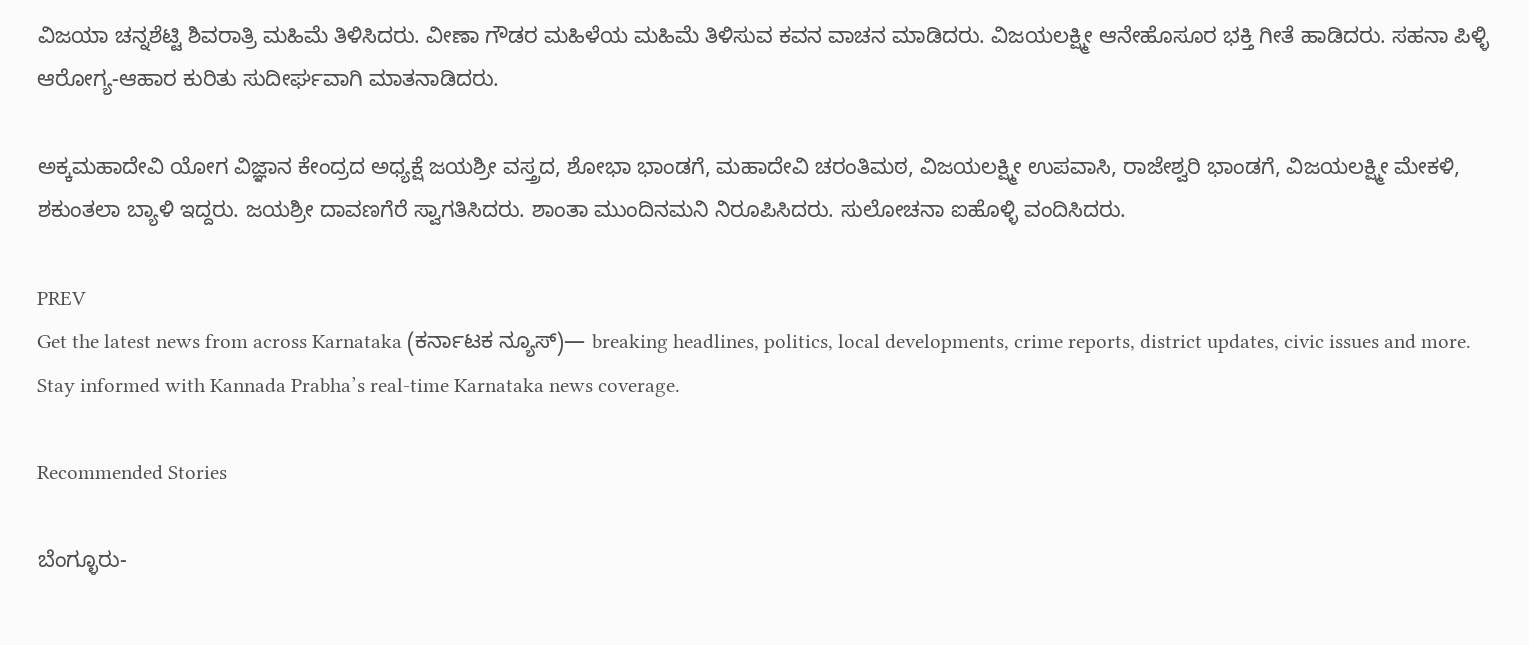ವಿಜಯಾ ಚನ್ನಶೆಟ್ಟಿ ಶಿವರಾತ್ರಿ ಮಹಿಮೆ ತಿಳಿಸಿದರು. ವೀಣಾ ಗೌಡರ ಮಹಿಳೆಯ ಮಹಿಮೆ ತಿಳಿಸುವ ಕವನ ವಾಚನ ಮಾಡಿದರು. ವಿಜಯಲಕ್ಷ್ಮೀ ಆನೇಹೊಸೂರ ಭಕ್ತಿ ಗೀತೆ ಹಾಡಿದರು. ಸಹನಾ ಪಿಳ್ಳಿ ಆರೋಗ್ಯ-ಆಹಾರ ಕುರಿತು ಸುದೀರ್ಘವಾಗಿ ಮಾತನಾಡಿದರು.

ಅಕ್ಕಮಹಾದೇವಿ ಯೋಗ ವಿಜ್ಞಾನ ಕೇಂದ್ರದ ಅಧ್ಯಕ್ಷೆ ಜಯಶ್ರೀ ವಸ್ತ್ರದ, ಶೋಭಾ ಭಾಂಡಗೆ, ಮಹಾದೇವಿ ಚರಂತಿಮಠ, ವಿಜಯಲಕ್ಷ್ಮೀ ಉಪವಾಸಿ, ರಾಜೇಶ್ವರಿ ಭಾಂಡಗೆ, ವಿಜಯಲಕ್ಷ್ಮೀ ಮೇಕಳಿ, ಶಕುಂತಲಾ ಬ್ಯಾಳಿ ಇದ್ದರು. ಜಯಶ್ರೀ ದಾವಣಗೆರೆ ಸ್ವಾಗತಿಸಿದರು. ಶಾಂತಾ ಮುಂದಿನಮನಿ ನಿರೂಪಿಸಿದರು. ಸುಲೋಚನಾ ಐಹೊಳ್ಳಿ ವಂದಿಸಿದರು.

PREV
Get the latest news from across Karnataka (ಕರ್ನಾಟಕ ನ್ಯೂಸ್)— breaking headlines, politics, local developments, crime reports, district updates, civic issues and more. Stay informed with Kannada Prabha’s real‑time Karnataka news coverage.

Recommended Stories

ಬೆಂಗ್ಳೂರು-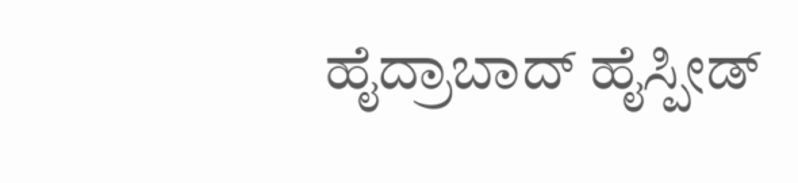ಹೈದ್ರಾಬಾದ್‌ ಹೈಸ್ಪೀಡ್‌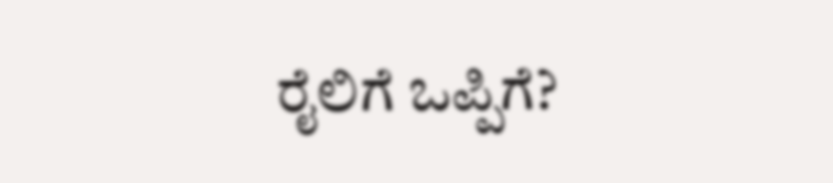ರೈಲಿಗೆ ಒಪ್ಪಿಗೆ?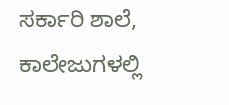ಸರ್ಕಾರಿ ಶಾಲೆ, ಕಾಲೇಜುಗಳಲ್ಲಿ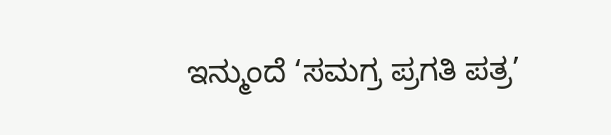ಇನ್ಮುಂದೆ ‘ಸಮಗ್ರ ಪ್ರಗತಿ ಪತ್ರ’